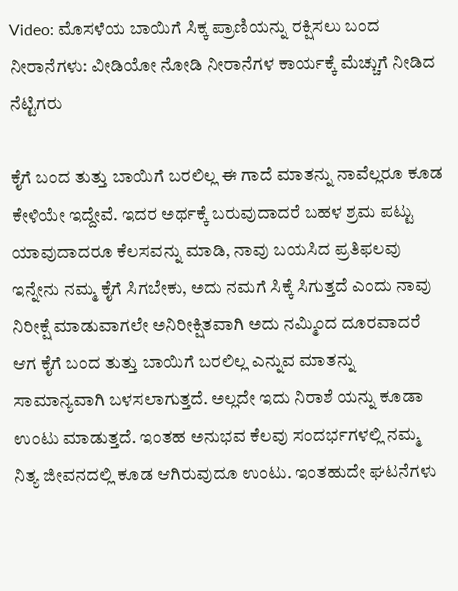Video: ಮೊಸಳೆಯ ಬಾಯಿಗೆ ಸಿಕ್ಕ ಪ್ರಾಣಿಯನ್ನು ರಕ್ಷಿಸಲು ಬಂದ ನೀರಾನೆಗಳು: ವೀಡಿಯೋ ನೋಡಿ ನೀರಾನೆಗಳ ಕಾರ್ಯಕ್ಕೆ ಮೆಚ್ಚುಗೆ ನೀಡಿದ ನೆಟ್ಟಿಗರು

ಕೈಗೆ ಬಂದ ತುತ್ತು ಬಾಯಿಗೆ ಬರಲಿಲ್ಲ ಈ ಗಾದೆ ಮಾತನ್ನು ನಾವೆಲ್ಲರೂ ಕೂಡ ಕೇಳಿಯೇ ಇದ್ದೇವೆ. ಇದರ ಅರ್ಥಕ್ಕೆ ಬರುವುದಾದರೆ ಬಹಳ ಶ್ರಮ ಪಟ್ಟು ಯಾವುದಾದರೂ ಕೆಲಸವನ್ನು ಮಾಡಿ, ನಾವು ಬಯಸಿದ ಪ್ರತಿಫಲವು ಇನ್ನೇನು ನಮ್ಮ ಕೈಗೆ ಸಿಗಬೇಕು, ಅದು ನಮಗೆ ಸಿಕ್ಕೆ ಸಿಗುತ್ತದೆ ಎಂದು ನಾವು ನಿರೀಕ್ಷೆ ಮಾಡುವಾಗಲೇ ಅನಿರೀಕ್ಷಿತವಾಗಿ ಅದು ನಮ್ಮಿಂದ ದೂರವಾದರೆ ಆಗ ಕೈಗೆ ಬಂದ ತುತ್ತು ಬಾಯಿಗೆ ಬರಲಿಲ್ಲ ಎನ್ನುವ ಮಾತನ್ನು ಸಾಮಾನ್ಯವಾಗಿ ಬಳಸಲಾಗುತ್ತದೆ. ಅಲ್ಲದೇ ಇದು ನಿರಾಶೆ ಯನ್ನು ಕೂಡಾ ಉಂಟು ಮಾಡುತ್ತದೆ. ಇಂತಹ ಅನುಭವ ಕೆಲವು ಸಂದರ್ಭಗಳಲ್ಲಿ ನಮ್ಮ ನಿತ್ಯ ಜೀವನದಲ್ಲಿ ಕೂಡ ಆಗಿರುವುದೂ ಉಂಟು. ಇಂತಹುದೇ ಘಟನೆಗಳು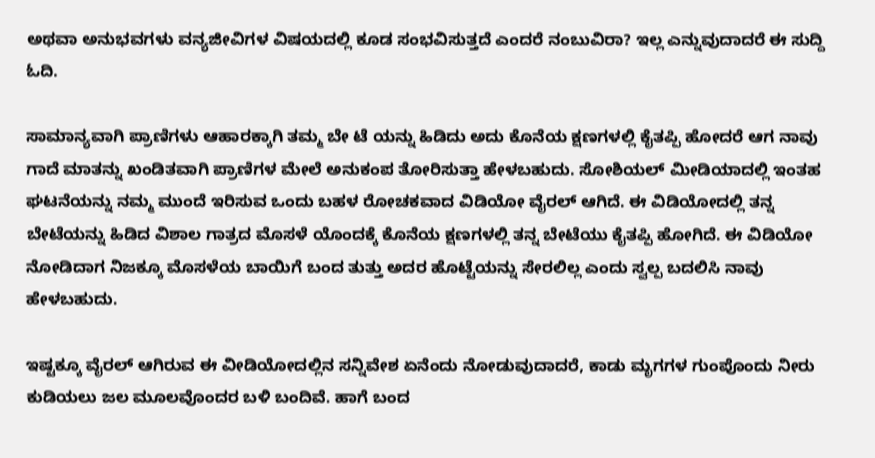ಅಥವಾ ಅನುಭವಗಳು ವನ್ಯಜೀವಿಗಳ ವಿಷಯದಲ್ಲಿ ಕೂಡ ಸಂಭವಿಸುತ್ತದೆ ಎಂದರೆ ನಂಬುವಿರಾ? ಇಲ್ಲ ಎನ್ನುವುದಾದರೆ ಈ ಸುದ್ದಿ ಓದಿ‌.

ಸಾಮಾನ್ಯವಾಗಿ ಪ್ರಾಣಿಗಳು ಆಹಾರಕ್ಕಾಗಿ ತಮ್ಮ ಬೇ ಟೆ ಯನ್ನು ಹಿಡಿದು ಅದು ಕೊನೆಯ ಕ್ಷಣಗಳಲ್ಲಿ ಕೈತಪ್ಪಿ ಹೋದರೆ ಆಗ ನಾವು ಗಾದೆ ಮಾತನ್ನು ಖಂಡಿತವಾಗಿ ಪ್ರಾಣಿಗಳ ಮೇಲೆ ಅನುಕಂಪ ತೋರಿಸುತ್ತಾ ಹೇಳಬಹುದು. ಸೋಶಿಯಲ್ ಮೀಡಿಯಾದಲ್ಲಿ ಇಂತಹ ಘಟನೆಯನ್ನು ನಮ್ಮ ಮುಂದೆ ಇರಿಸುವ ಒಂದು ಬಹಳ ರೋಚಕವಾದ ವಿಡಿಯೋ ವೈರಲ್ ಆಗಿದೆ. ಈ ವಿಡಿಯೋದಲ್ಲಿ ತನ್ನ ಬೇಟೆಯನ್ನು ಹಿಡಿದ ವಿಶಾಲ ಗಾತ್ರದ ಮೊಸಳೆ ಯೊಂದಕ್ಕೆ ಕೊನೆಯ ಕ್ಷಣಗಳಲ್ಲಿ ತನ್ನ ಬೇಟೆಯು ಕೈತಪ್ಪಿ ಹೋಗಿದೆ. ಈ ವಿಡಿಯೋ ನೋಡಿದಾಗ ನಿಜಕ್ಕೂ ಮೊಸಳೆಯ ಬಾಯಿಗೆ ಬಂದ ತುತ್ತು ಅದರ ಹೊಟ್ಟೆಯನ್ನು ಸೇರಲಿಲ್ಲ ಎಂದು ಸ್ವಲ್ಪ ಬದಲಿಸಿ ನಾವು ಹೇಳಬಹುದು.

ಇಷ್ಟಕ್ಕೂ ವೈರಲ್ ಆಗಿರುವ ಈ ವೀಡಿಯೋದಲ್ಲಿನ ಸನ್ನಿವೇಶ ಏನೆಂದು ನೋಡುವುದಾದರೆ, ಕಾಡು ಮೃಗಗಳ ಗುಂಪೊಂದು ನೀರು ಕುಡಿಯಲು ಜಲ ಮೂಲವೊಂದರ ಬಳಿ ಬಂದಿವೆ‌. ಹಾಗೆ ಬಂದ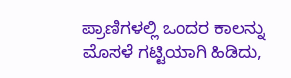ಪ್ರಾಣಿಗಳಲ್ಲಿ ಒಂದರ ಕಾಲನ್ನು ಮೊಸಳೆ ಗಟ್ಟಿಯಾಗಿ ಹಿಡಿದು,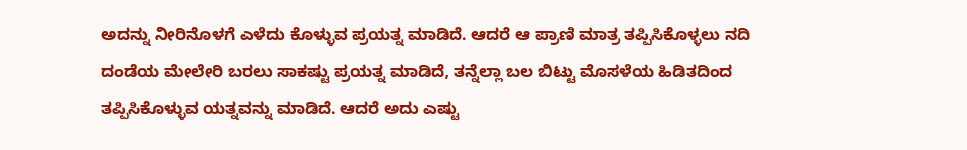ಅದನ್ನು ನೀರಿನೊಳಗೆ ಎಳೆದು ಕೊಳ್ಳುವ ಪ್ರಯತ್ನ ಮಾಡಿದೆ. ಆದರೆ ಆ ಪ್ರಾಣಿ ಮಾತ್ರ ತಪ್ಪಿಸಿಕೊಳ್ಳಲು ನದಿ ದಂಡೆಯ ಮೇಲೇರಿ ಬರಲು ಸಾಕಷ್ಟು ಪ್ರಯತ್ನ ಮಾಡಿದೆ, ತನ್ನೆಲ್ಲಾ ಬಲ ಬಿಟ್ಟು ಮೊಸಳೆಯ ಹಿಡಿತದಿಂದ ತಪ್ಪಿಸಿಕೊಳ್ಳುವ ಯತ್ನವನ್ನು ಮಾಡಿದೆ. ಆದರೆ ಅದು ಎಷ್ಟು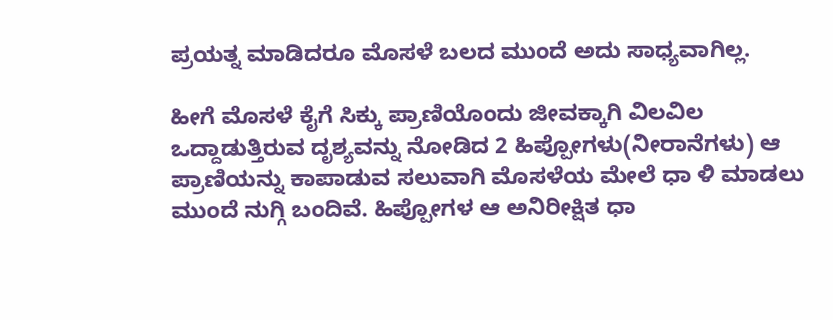ಪ್ರಯತ್ನ ಮಾಡಿದರೂ ಮೊಸಳೆ ಬಲದ ಮುಂದೆ ಅದು ಸಾಧ್ಯವಾಗಿಲ್ಲ.

ಹೀಗೆ ಮೊಸಳೆ ಕೈಗೆ ಸಿಕ್ಕು ಪ್ರಾಣಿಯೊಂದು ಜೀವಕ್ಕಾಗಿ ವಿಲವಿಲ ಒದ್ದಾಡುತ್ತಿರುವ ದೃಶ್ಯವನ್ನು ನೋಡಿದ 2 ಹಿಪ್ಪೋಗಳು(ನೀರಾನೆಗಳು) ಆ ಪ್ರಾಣಿಯನ್ನು ಕಾಪಾಡುವ ಸಲುವಾಗಿ ಮೊಸಳೆಯ ಮೇಲೆ ಧಾ ಳಿ ಮಾಡಲು ಮುಂದೆ ನುಗ್ಗಿ ಬಂದಿವೆ. ಹಿಪ್ಪೋಗಳ ಆ ಅನಿರೀಕ್ಷಿತ ಧಾ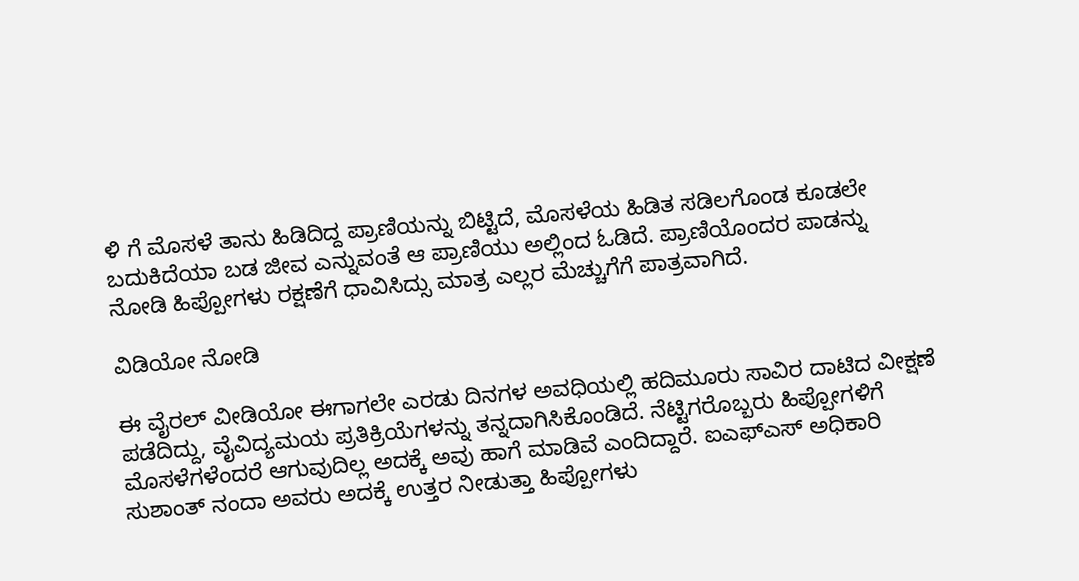ಳಿ ಗೆ ಮೊಸಳೆ ತಾನು ಹಿಡಿದಿದ್ದ ಪ್ರಾಣಿಯನ್ನು ಬಿಟ್ಟಿದೆ, ಮೊಸಳೆಯ ಹಿಡಿತ ಸಡಿಲಗೊಂಡ ಕೂಡಲೇ ಬದುಕಿದೆಯಾ ಬಡ ಜೀವ ಎನ್ನುವಂತೆ ಆ ಪ್ರಾಣಿಯು ಅಲ್ಲಿಂದ ಓಡಿದೆ. ಪ್ರಾಣಿಯೊಂದರ ಪಾಡನ್ನು ನೋಡಿ ಹಿಪ್ಪೋಗಳು ರಕ್ಷಣೆಗೆ ಧಾವಿಸಿದ್ಸು ಮಾತ್ರ ಎಲ್ಲರ ಮೆಚ್ಚುಗೆಗೆ ಪಾತ್ರವಾಗಿದೆ.

ವಿಡಿಯೋ ನೋಡಿ

ಈ ವೈರಲ್ ವೀಡಿಯೋ ಈಗಾಗಲೇ ಎರಡು ದಿನಗಳ ಅವಧಿಯಲ್ಲಿ ಹದಿಮೂರು ಸಾವಿರ ದಾಟಿದ ವೀಕ್ಷಣೆ ಪಡೆದಿದ್ದು, ವೈವಿದ್ಯಮಯ ಪ್ರತಿಕ್ರಿಯೆಗಳನ್ನು ತನ್ನದಾಗಿಸಿಕೊಂಡಿದೆ. ನೆಟ್ಟಿಗರೊಬ್ಬರು ಹಿಪ್ಪೋಗಳಿಗೆ ಮೊಸಳೆಗಳೆಂದರೆ ಆಗುವುದಿಲ್ಲ ಅದಕ್ಕೆ ಅವು ಹಾಗೆ ಮಾಡಿವೆ ಎಂದಿದ್ದಾರೆ. ಐಎಫ್ಎಸ್ ಅಧಿಕಾರಿ ಸುಶಾಂತ್ ನಂದಾ ಅವರು ಅದಕ್ಕೆ ಉತ್ತರ ನೀಡುತ್ತಾ ಹಿಪ್ಪೋಗಳು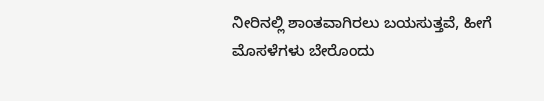ನೀರಿನಲ್ಲಿ ಶಾಂತವಾಗಿರಲು ಬಯಸುತ್ತವೆ, ಹೀಗೆ ಮೊಸಳೆಗಳು ಬೇರೊಂದು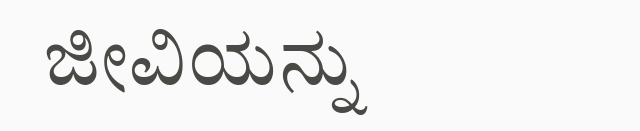ಜೀವಿಯನ್ನು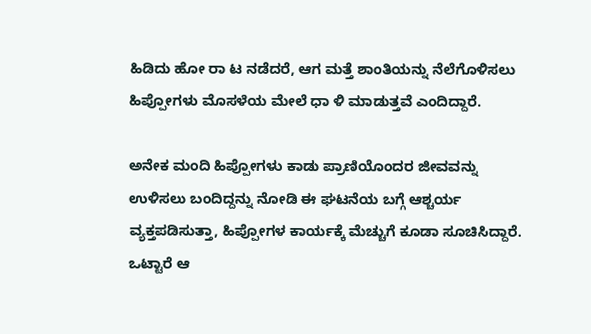ಹಿಡಿದು ಹೋ ರಾ ಟ ನಡೆದರೆ, ಆಗ ಮತ್ತೆ ಶಾಂತಿಯನ್ನು ನೆಲೆಗೊಳಿಸಲು ಹಿಪ್ಪೋಗಳು ಮೊಸಳೆಯ ಮೇಲೆ ಧಾ ಳಿ ಮಾಡುತ್ತವೆ ಎಂದಿದ್ದಾರೆ.

ಅನೇಕ ಮಂದಿ ಹಿಪ್ಪೋಗಳು ಕಾಡು ಪ್ರಾಣಿಯೊಂದರ ಜೀವವನ್ನು ಉಳಿಸಲು ಬಂದಿದ್ದನ್ನು ನೋಡಿ ಈ ಘಟನೆಯ ಬಗ್ಗೆ ಆಶ್ಚರ್ಯ ವ್ಯಕ್ತಪಡಿಸುತ್ತಾ, ಹಿಪ್ಪೋಗಳ ಕಾರ್ಯಕ್ಕೆ ಮೆಚ್ಚುಗೆ ಕೂಡಾ ಸೂಚಿಸಿದ್ದಾರೆ. ಒಟ್ಟಾರೆ ಆ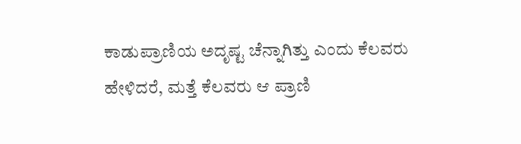ಕಾಡುಪ್ರಾಣಿಯ ಅದೃಷ್ಟ ಚೆನ್ನಾಗಿತ್ತು ಎಂದು ಕೆಲವರು ಹೇಳಿದರೆ, ಮತ್ತೆ ಕೆಲವರು ಆ ಪ್ರಾಣಿ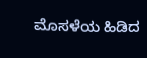ಮೊಸಳೆಯ ಹಿಡಿದ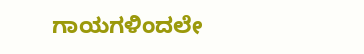ಗಾಯಗಳಿಂದಲೇ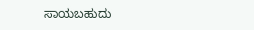ಸಾಯಬಹುದು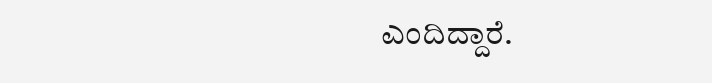ಎಂದಿದ್ದಾರೆ.